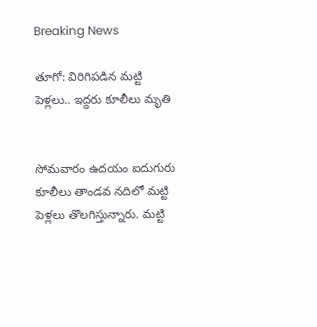Breaking News

తూగో: విరిగిపడిన మట్టి పెళ్లలు.. ఇద్దరు కూలీలు మృతి


సోమవారం ఉదయం ఐదుగురు కూలీలు తాండవ నదిలో మట్టి పెళ్లలు తొలగిస్తున్నారు. మట్టి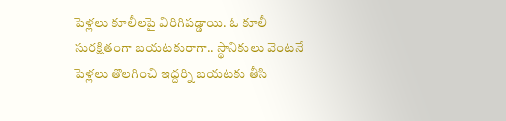పెళ్లలు కూలీలపై విరిగిపడ్డాయి. ఓ కూలీ సురక్షితంగా బయటకురాగా.. స్థానికులు వెంటనే పెళ్లలు తొలగించి ఇద్దర్ని బయటకు తీసి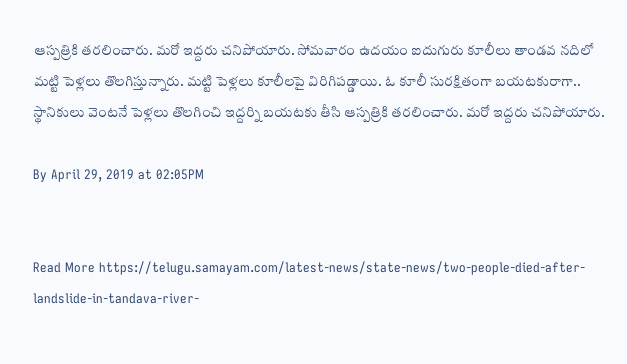ఆస్పత్రికి తరలించారు. మరో ఇద్దరు చనిపోయారు. సోమవారం ఉదయం ఐదుగురు కూలీలు తాండవ నదిలో మట్టి పెళ్లలు తొలగిస్తున్నారు. మట్టి పెళ్లలు కూలీలపై విరిగిపడ్డాయి. ఓ కూలీ సురక్షితంగా బయటకురాగా.. స్థానికులు వెంటనే పెళ్లలు తొలగించి ఇద్దర్ని బయటకు తీసి ఆస్పత్రికి తరలించారు. మరో ఇద్దరు చనిపోయారు.

By April 29, 2019 at 02:05PM


Read More https://telugu.samayam.com/latest-news/state-news/two-people-died-after-landslide-in-tandava-river-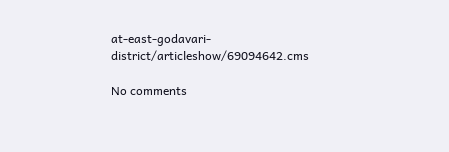at-east-godavari-district/articleshow/69094642.cms

No comments